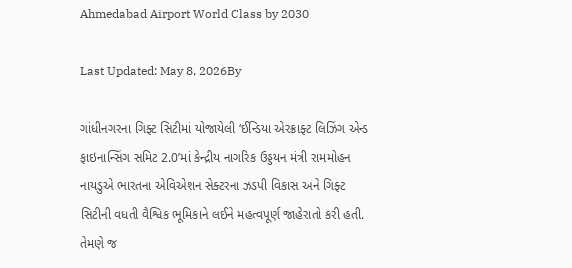Ahmedabad Airport World Class by 2030

Last Updated: May 8, 2026By

ગાંધીનગરના ગિફ્ટ સિટીમાં યોજાયેલી ‘ઈન્ડિયા એરક્રાફ્ટ લિઝિંગ એન્ડ ફાઇનાન્સિંગ સમિટ 2.0’માં કેન્દ્રીય નાગરિક ઉડ્ડયન મંત્રી રામમોહન નાયડુએ ભારતના એવિએશન સેક્ટરના ઝડપી વિકાસ અને ગિફ્ટ સિટીની વધતી વૈશ્વિક ભૂમિકાને લઈને મહત્વપૂર્ણ જાહેરાતો કરી હતી. તેમણે જ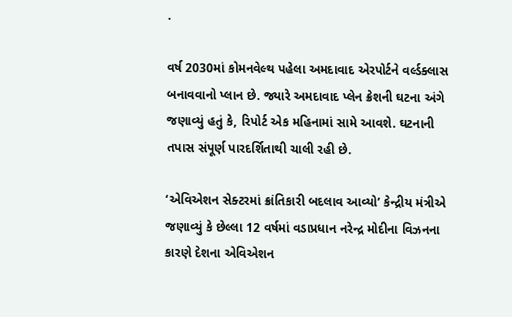.

વર્ષ 2030માં કોમનવેલ્થ પહેલા અમદાવાદ એરપોર્ટને વર્લ્ડક્લાસ બનાવવાનો પ્લાન છે. જ્યારે અમદાવાદ પ્લેન ક્રેશની ઘટના અંગે જણાવ્યું હતું કે, રિપોર્ટ એક મહિનામાં સામે આવશે. ઘટનાની તપાસ સંપૂર્ણ પારદર્શિતાથી ચાલી રહી છે.

‘એવિએશન સેક્ટરમાં ક્રાંતિકારી બદલાવ આવ્યો’ કેન્દ્રીય મંત્રીએ જણાવ્યું કે છેલ્લા 12 વર્ષમાં વડાપ્રધાન નરેન્દ્ર મોદીના વિઝનના કારણે દેશના એવિએશન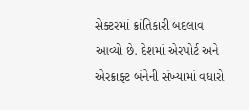સેક્ટરમાં ક્રાંતિકારી બદલાવ આવ્યો છે. દેશમાં એરપોર્ટ અને એરક્રાફ્ટ બંનેની સંખ્યામાં વધારો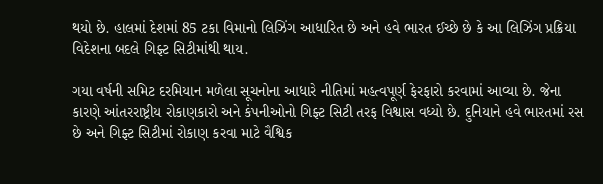થયો છે. હાલમાં દેશમાં 85 ટકા વિમાનો લિઝિંગ આધારિત છે અને હવે ભારત ઈચ્છે છે કે આ લિઝિંગ પ્રક્રિયા વિદેશના બદલે ગિફ્ટ સિટીમાંથી થાય.

ગયા વર્ષની સમિટ દરમિયાન મળેલા સૂચનોના આધારે નીતિમાં મહત્વપૂર્ણ ફેરફારો કરવામાં આવ્યા છે. જેના કારણે આંતરરાષ્ટ્રીય રોકાણકારો અને કંપનીઓનો ગિફ્ટ સિટી તરફ વિશ્વાસ વધ્યો છે. દુનિયાને હવે ભારતમાં રસ છે અને ગિફ્ટ સિટીમાં રોકાણ કરવા માટે વૈશ્વિક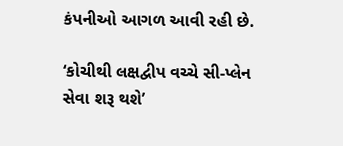કંપનીઓ આગળ આવી રહી છે.

‘કોચીથી લક્ષદ્વીપ વચ્ચે સી-પ્લેન સેવા શરૂ થશે’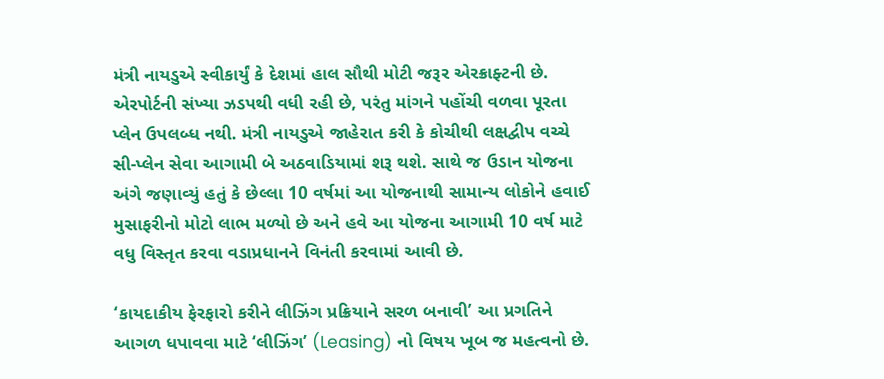મંત્રી નાયડુએ સ્વીકાર્યું કે દેશમાં હાલ સૌથી મોટી જરૂર એરક્રાફ્ટની છે. એરપોર્ટની સંખ્યા ઝડપથી વધી રહી છે, પરંતુ માંગને પહોંચી વળવા પૂરતા પ્લેન ઉપલબ્ધ નથી. મંત્રી નાયડુએ જાહેરાત કરી કે કોચીથી લક્ષદ્વીપ વચ્ચે સી-પ્લેન સેવા આગામી બે અઠવાડિયામાં શરૂ થશે. સાથે જ ઉડાન યોજના અંગે જણાવ્યું હતું કે છેલ્લા 10 વર્ષમાં આ યોજનાથી સામાન્ય લોકોને હવાઈ મુસાફરીનો મોટો લાભ મળ્યો છે અને હવે આ યોજના આગામી 10 વર્ષ માટે વધુ વિસ્તૃત કરવા વડાપ્રધાનને વિનંતી કરવામાં આવી છે.

‘કાયદાકીય ફેરફારો કરીને લીઝિંગ પ્રક્રિયાને સરળ બનાવી’ આ પ્રગતિને આગળ ધપાવવા માટે ‘લીઝિંગ’ (Leasing) નો વિષય ખૂબ જ મહત્વનો છે.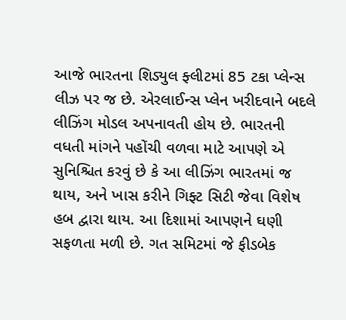આજે ભારતના શિડ્યુલ ફ્લીટમાં 85 ટકા પ્લેન્સ લીઝ પર જ છે. એરલાઈન્સ પ્લેન ખરીદવાને બદલે લીઝિંગ મોડલ અપનાવતી હોય છે. ભારતની વધતી માંગને પહોંચી વળવા માટે આપણે એ સુનિશ્ચિત કરવું છે કે આ લીઝિંગ ભારતમાં જ થાય, અને ખાસ કરીને ગિફ્ટ સિટી જેવા વિશેષ હબ દ્વારા થાય. આ દિશામાં આપણને ઘણી સફળતા મળી છે. ગત સમિટમાં જે ફીડબેક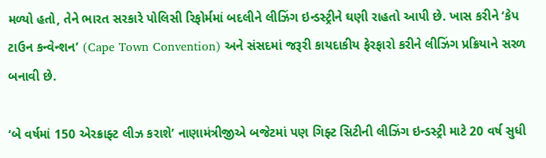મળ્યો હતો, તેને ભારત સરકારે પોલિસી રિફોર્મમાં બદલીને લીઝિંગ ઇન્ડસ્ટ્રીને ઘણી રાહતો આપી છે. ખાસ કરીને ‘કેપ ટાઉન કન્વેન્શન’ (Cape Town Convention) અને સંસદમાં જરૂરી કાયદાકીય ફેરફારો કરીને લીઝિંગ પ્રક્રિયાને સરળ બનાવી છે.

‘બે વર્ષમાં 150 એરક્રાફ્ટ લીઝ કરાશે’ નાણામંત્રીજીએ બજેટમાં પણ ગિફ્ટ સિટીની લીઝિંગ ઇન્ડસ્ટ્રી માટે 20 વર્ષ સુધી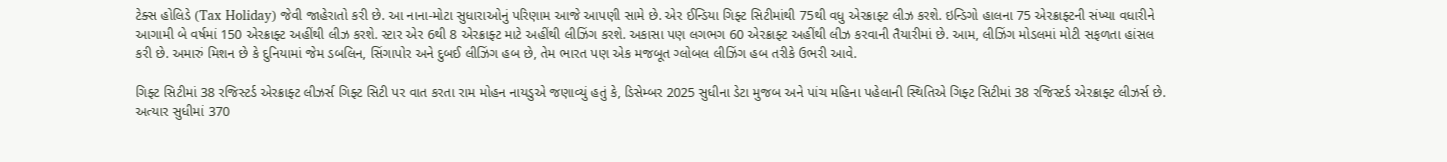ટેક્સ હોલિડે (Tax Holiday) જેવી જાહેરાતો કરી છે. આ નાના-મોટા સુધારાઓનું પરિણામ આજે આપણી સામે છે. એર ઈન્ડિયા ગિફ્ટ સિટીમાંથી 75થી વધુ એરક્રાફ્ટ લીઝ કરશે. ઇન્ડિગો હાલના 75 એરક્રાફ્ટની સંખ્યા વધારીને આગામી બે વર્ષમાં 150 એરક્રાફ્ટ અહીંથી લીઝ કરશે. સ્ટાર એર 6થી 8 એરક્રાફ્ટ માટે અહીંથી લીઝિંગ કરશે. અકાસા પણ લગભગ 60 એરક્રાફ્ટ અહીંથી લીઝ કરવાની તૈયારીમાં છે. આમ, લીઝિંગ મોડલમાં મોટી સફળતા હાંસલ કરી છે. અમારું મિશન છે કે દુનિયામાં જેમ ડબલિન, સિંગાપોર અને દુબઈ લીઝિંગ હબ છે, તેમ ભારત પણ એક મજબૂત ગ્લોબલ લીઝિંગ હબ તરીકે ઉભરી આવે.

ગિફ્ટ સિટીમાં 38 રજિસ્ટર્ડ એરક્રાફ્ટ લીઝર્સ ગિફ્ટ સિટી પર વાત કરતા રામ મોહન નાયડુએ જણાવ્યું હતું કે, ડિસેમ્બર 2025 સુધીના ડેટા મુજબ અને પાંચ મહિના પહેલાની સ્થિતિએ ગિફ્ટ સિટીમાં 38 રજિસ્ટર્ડ એરક્રાફ્ટ લીઝર્સ છે. અત્યાર સુધીમાં 370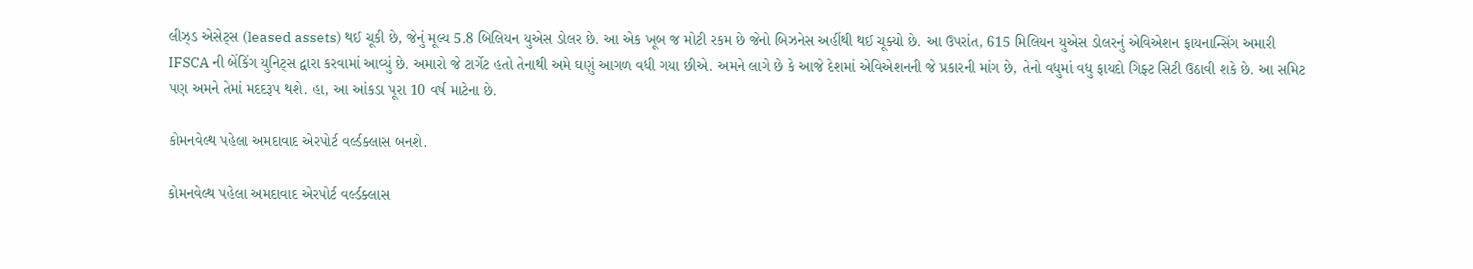લીઝ્ડ એસેટ્સ (leased assets) થઈ ચૂકી છે, જેનું મૂલ્ય 5.8 બિલિયન યુએસ ડોલર છે. આ એક ખૂબ જ મોટી રકમ છે જેનો બિઝનેસ અહીંથી થઈ ચૂક્યો છે. આ ઉપરાંત, 615 મિલિયન યુએસ ડોલરનું એવિએશન ફાયનાન્સિંગ અમારી IFSCA ની બેંકિંગ યુનિટ્સ દ્વારા કરવામાં આવ્યું છે. અમારો જે ટાર્ગેટ હતો તેનાથી અમે ઘણું આગળ વધી ગયા છીએ. અમને લાગે છે કે આજે દેશમાં એવિએશનની જે પ્રકારની માંગ છે, તેનો વધુમાં વધુ ફાયદો ગિફ્ટ સિટી ઉઠાવી શકે છે. આ સમિટ પણ અમને તેમાં મદદરૂપ થશે. હા, આ આંકડા પૂરા 10 વર્ષ માટેના છે.

કોમનવેલ્થ પહેલા અમદાવાદ એરપોર્ટ વર્લ્ડક્લાસ બનશે.

કોમનવેલ્થ પહેલા અમદાવાદ એરપોર્ટ વર્લ્ડક્લાસ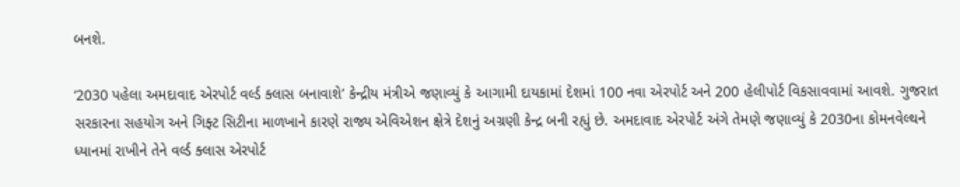બનશે.

‘2030 પહેલા અમદાવાદ એરપોર્ટ વર્લ્ડ ક્લાસ બનાવાશે’ કેન્દ્રીય મંત્રીએ જણાવ્યું કે આગામી દાયકામાં દેશમાં 100 નવા એરપોર્ટ અને 200 હેલીપોર્ટ વિકસાવવામાં આવશે. ગુજરાત સરકારના સહયોગ અને ગિફ્ટ સિટીના માળખાને કારણે રાજ્ય એવિએશન ક્ષેત્રે દેશનું અગ્રણી કેન્દ્ર બની રહ્યું છે. અમદાવાદ એરપોર્ટ અંગે તેમણે જણાવ્યું કે 2030ના કોમનવેલ્થને ધ્યાનમાં રાખીને તેને વર્લ્ડ ક્લાસ એરપોર્ટ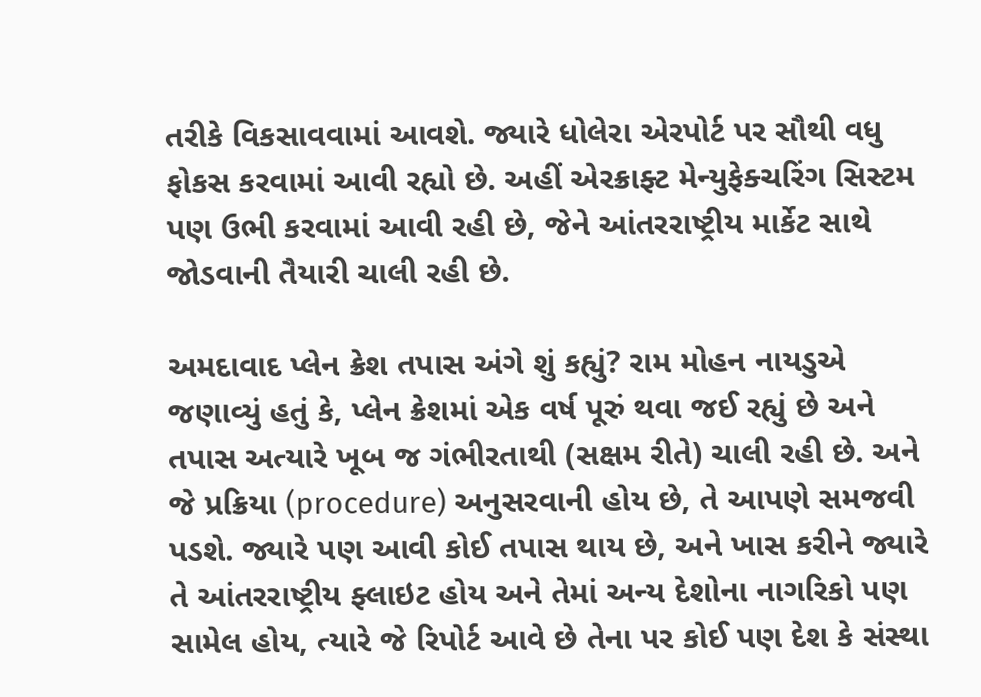તરીકે વિકસાવવામાં આવશે. જ્યારે ધોલેરા એરપોર્ટ પર સૌથી વધુ ફોકસ કરવામાં આવી રહ્યો છે. અહીં એરક્રાફ્ટ મેન્યુફેક્ચરિંગ સિસ્ટમ પણ ઉભી કરવામાં આવી રહી છે, જેને આંતરરાષ્ટ્રીય માર્કેટ સાથે જોડવાની તૈયારી ચાલી રહી છે.

અમદાવાદ પ્લેન ક્રેશ તપાસ અંગે શું કહ્યું? રામ મોહન નાયડુએ જણાવ્યું હતું કે, પ્લેન ક્રેશમાં એક વર્ષ પૂરું થવા જઈ રહ્યું છે અને તપાસ અત્યારે ખૂબ જ ગંભીરતાથી (સક્ષમ રીતે) ચાલી રહી છે. અને જે પ્રક્રિયા (procedure) અનુસરવાની હોય છે, તે આપણે સમજવી પડશે. જ્યારે પણ આવી કોઈ તપાસ થાય છે, અને ખાસ કરીને જ્યારે તે આંતરરાષ્ટ્રીય ફ્લાઇટ હોય અને તેમાં અન્ય દેશોના નાગરિકો પણ સામેલ હોય, ત્યારે જે રિપોર્ટ આવે છે તેના પર કોઈ પણ દેશ કે સંસ્થા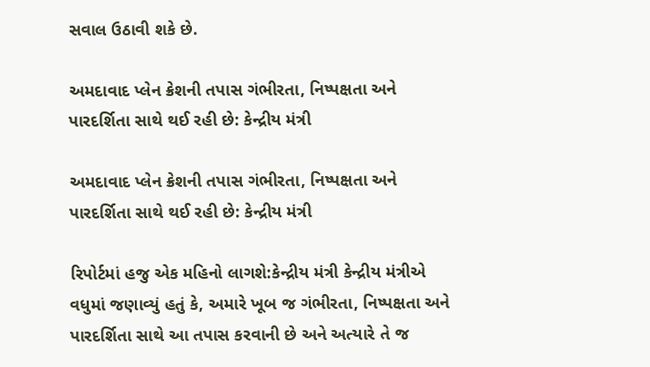સવાલ ઉઠાવી શકે છે.

અમદાવાદ પ્લેન ક્રેશની તપાસ ગંભીરતા, નિષ્પક્ષતા અને પારદર્શિતા સાથે થઈ રહી છે: કેન્દ્રીય મંત્રી

અમદાવાદ પ્લેન ક્રેશની તપાસ ગંભીરતા, નિષ્પક્ષતા અને પારદર્શિતા સાથે થઈ રહી છે: કેન્દ્રીય મંત્રી

રિપોર્ટમાં હજુ એક મહિનો લાગશે:કેન્દ્રીય મંત્રી કેન્દ્રીય મંત્રીએ વધુમાં જણાવ્યું હતું કે, અમારે ખૂબ જ ગંભીરતા, નિષ્પક્ષતા અને પારદર્શિતા સાથે આ તપાસ કરવાની છે અને અત્યારે તે જ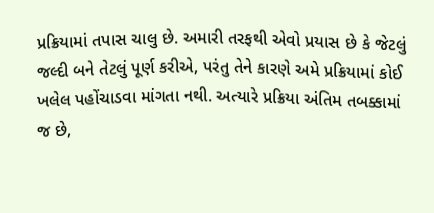પ્રક્રિયામાં તપાસ ચાલુ છે. અમારી તરફથી એવો પ્રયાસ છે કે જેટલું જલ્દી બને તેટલું પૂર્ણ કરીએ, પરંતુ તેને કારણે અમે પ્રક્રિયામાં કોઈ ખલેલ પહોંચાડવા માંગતા નથી. અત્યારે પ્રક્રિયા અંતિમ તબક્કામાં જ છે,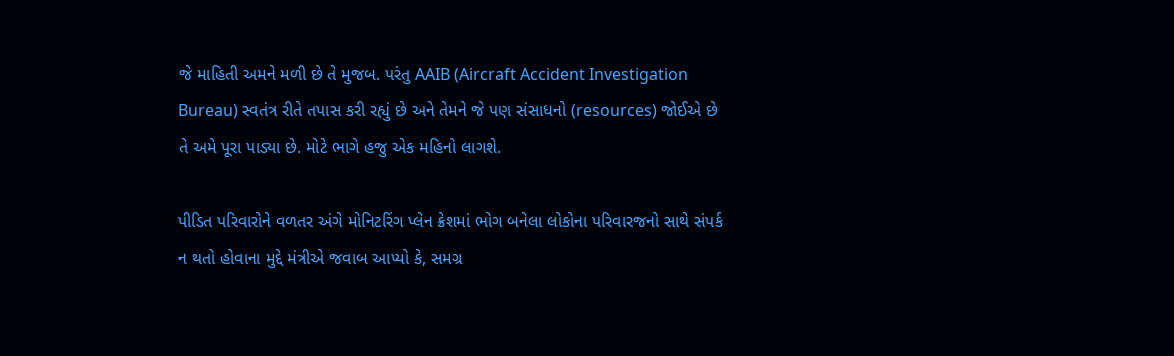જે માહિતી અમને મળી છે તે મુજબ. પરંતુ AAIB (Aircraft Accident Investigation Bureau) સ્વતંત્ર રીતે તપાસ કરી રહ્યું છે અને તેમને જે પણ સંસાધનો (resources) જોઈએ છે તે અમે પૂરા પાડ્યા છે. મોટે ભાગે હજુ એક મહિનો લાગશે.

પીડિત પરિવારોને વળતર અંગે મોનિટરિંગ પ્લેન ક્રેશમાં ભોગ બનેલા લોકોના પરિવારજનો સાથે સંપર્ક ન થતો હોવાના મુદ્દે મંત્રીએ જવાબ આપ્યો કે, સમગ્ર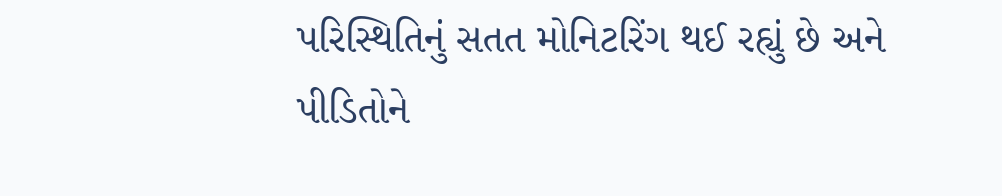પરિસ્થિતિનું સતત મોનિટરિંગ થઈ રહ્યું છે અને પીડિતોને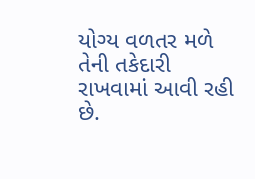યોગ્ય વળતર મળે તેની તકેદારી રાખવામાં આવી રહી છે.